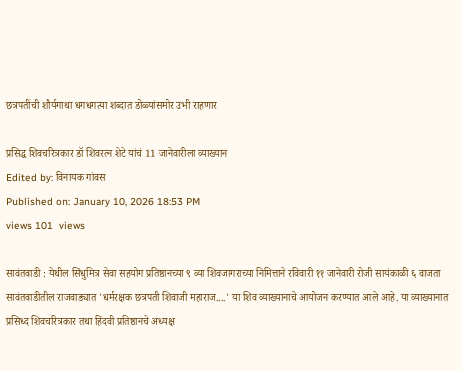छत्रपतींची शौर्यगाथा धगधगत्या शब्दात डोळ्यांसमोर उभी राहणार

प्रसिद्ध शिवचरित्रकार डॉ शिवरत्न शेटे यांचं 11 जानेवारीला व्याख्यान
Edited by: विनायक गांवस
Published on: January 10, 2026 18:53 PM
views 101  views

सावंतवाडी : येथील सिंधुमित्र सेवा सहयोग प्रतिष्ठानच्या ९ व्या शिवजागराच्या निमित्ताने रविवारी ११ जानेवारी रोजी सायंकाळी ६ वाजता सावंतवाडीतील राजवाड्यात 'धर्मरक्षक छत्रपती शिवाजी महाराज....' या शिव व्याख्यानाचे आयोजन करण्यात आले आहे. या व्याख्यानात प्रसिध्द शिवचरित्रकार तथा हिंदवी प्रतिष्ठानचे अध्यक्ष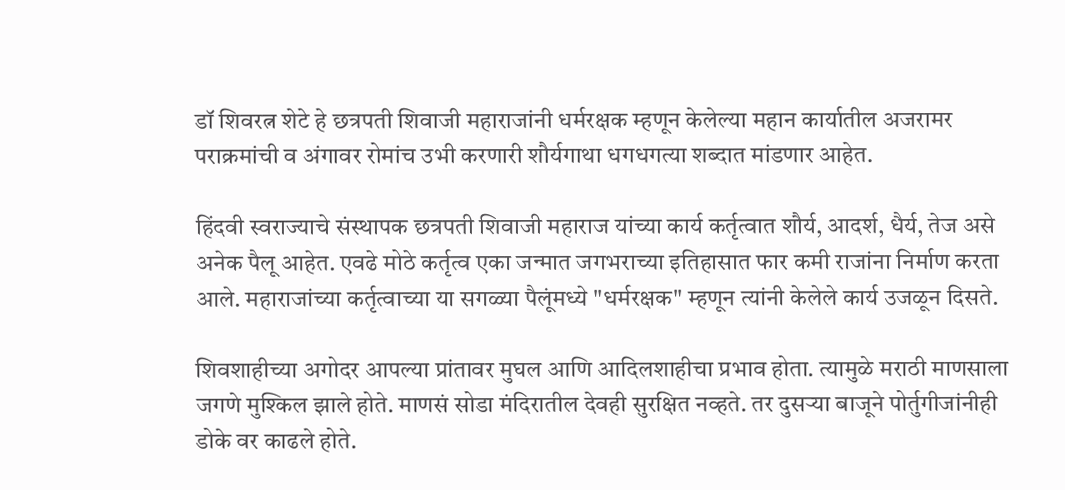डॉ शिवरत्न शेटे हे छत्रपती शिवाजी महाराजांनी धर्मरक्षक म्हणून केलेल्या महान कार्यातील अजरामर पराक्रमांची व अंगावर रोमांच उभी करणारी शौर्यगाथा धगधगत्या शब्दात मांडणार आहेत.

हिंदवी स्वराज्याचे संस्थापक छत्रपती शिवाजी महाराज यांच्या कार्य कर्तृत्वात शौर्य, आदर्श, धैर्य, तेज असे अनेक पैलू आहेत. एवढे मोठे कर्तृत्व एका जन्मात जगभराच्या इतिहासात फार कमी राजांना निर्माण करता आले. महाराजांच्या कर्तृत्वाच्या या सगळ्या पैलूंमध्ये "धर्मरक्षक" म्हणून त्यांनी केलेले कार्य उजळून दिसते.

शिवशाहीच्या अगोदर आपल्या प्रांतावर मुघल आणि आदिलशाहीचा प्रभाव होता. त्यामुळे मराठी माणसाला जगणे मुश्किल झाले होते. माणसं सोडा मंदिरातील देवही सुरक्षित नव्हते. तर दुसऱ्या बाजूने पोर्तुगीजांनीही डोके वर काढले होते.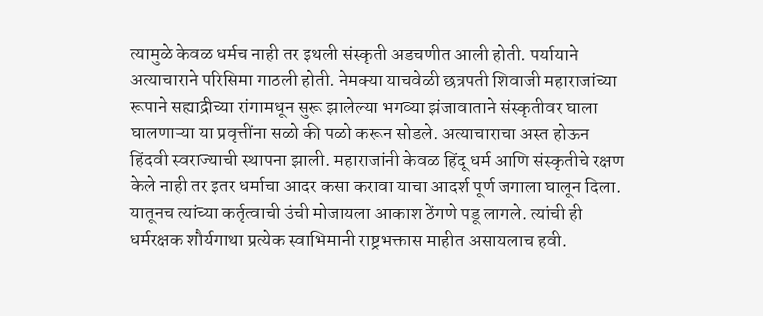त्यामुळे केवळ धर्मच नाही तर इथली संस्कृती अडचणीत आली होती. पर्यायाने अत्याचाराने परिसिमा गाठली होती. नेमक्या याचवेळी छत्रपती शिवाजी महाराजांच्या रूपाने सह्याद्रीच्या रांगामधून सुरू झालेल्या भगव्या झंजावाताने संस्कृतीवर घाला घालणाऱ्या या प्रवृत्तींना सळो की पळो करून सोडले. अत्याचाराचा अस्त होऊन हिंदवी स्वराज्याची स्थापना झाली. महाराजांनी केवळ हिंदू धर्म आणि संस्कृतीचे रक्षण केले नाही तर इतर धर्माचा आदर कसा करावा याचा आदर्श पूर्ण जगाला घालून दिला. यातूनच त्यांच्या कर्तृत्वाची उंची मोजायला आकाश ठेंगणे पडू लागले. त्यांची ही धर्मरक्षक शौर्यगाथा प्रत्येक स्वाभिमानी राष्ट्रभक्तास माहीत असायलाच हवी.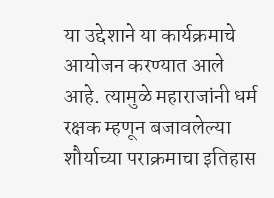या उद्देशाने या कार्यक्रमाचे आयोजन करण्यात आले आहे. त्यामुळे महाराजांनी धर्म रक्षक म्हणून बजावलेल्या शौर्याच्या पराक्रमाचा इतिहास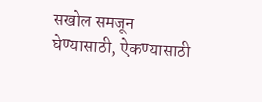सखोल समजून घेण्यासाठी, ऐकण्यासाठी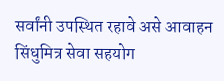सर्वांनी उपस्थित रहावे असे आवाहन सिंधुमित्र सेवा सहयोग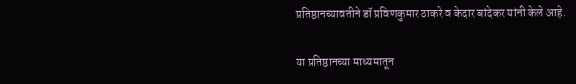प्रतिष्ठानच्यावतीने डॉ प्रविणकुमार ठाकरे व केदार बांदेकर यांनी केले आहे.

या प्रतिष्ठानच्या माध्यमातून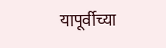यापूर्वीच्या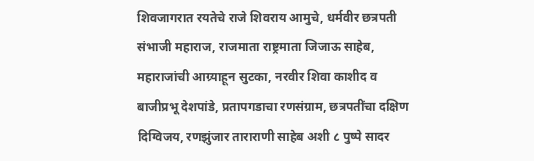शिवजागरात रयतेचे राजे शिवराय आमुचे, धर्मवीर छत्रपती संभाजी महाराज, राजमाता राष्ट्रमाता जिजाऊ साहेब, महाराजांची आग्र्याहून सुटका, नरवीर शिवा काशीद व बाजीप्रभू देशपांडे, प्रतापगडाचा रणसंग्राम, छत्रपतींचा दक्षिण दिग्विजय, रणझुंजार ताराराणी साहेब अशी ८ पुष्पे सादर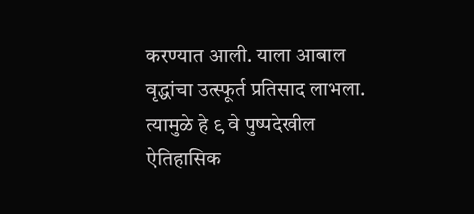करण्यात आली. याला आबाल वृद्धांचा उत्स्फूर्त प्रतिसाद लाभला. त्यामुळे हे ९ वे पुष्पदेखील ऐतिहासिक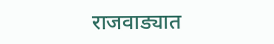राजवाड्यात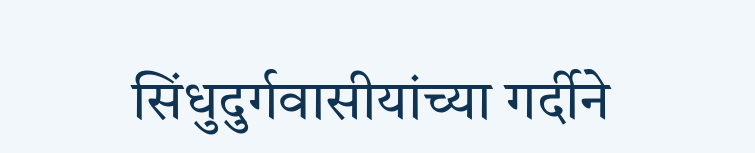सिंधुदुर्गवासीयांच्या गर्दीने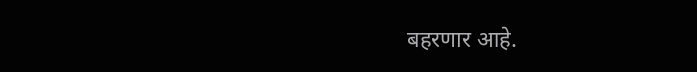बहरणार आहे.